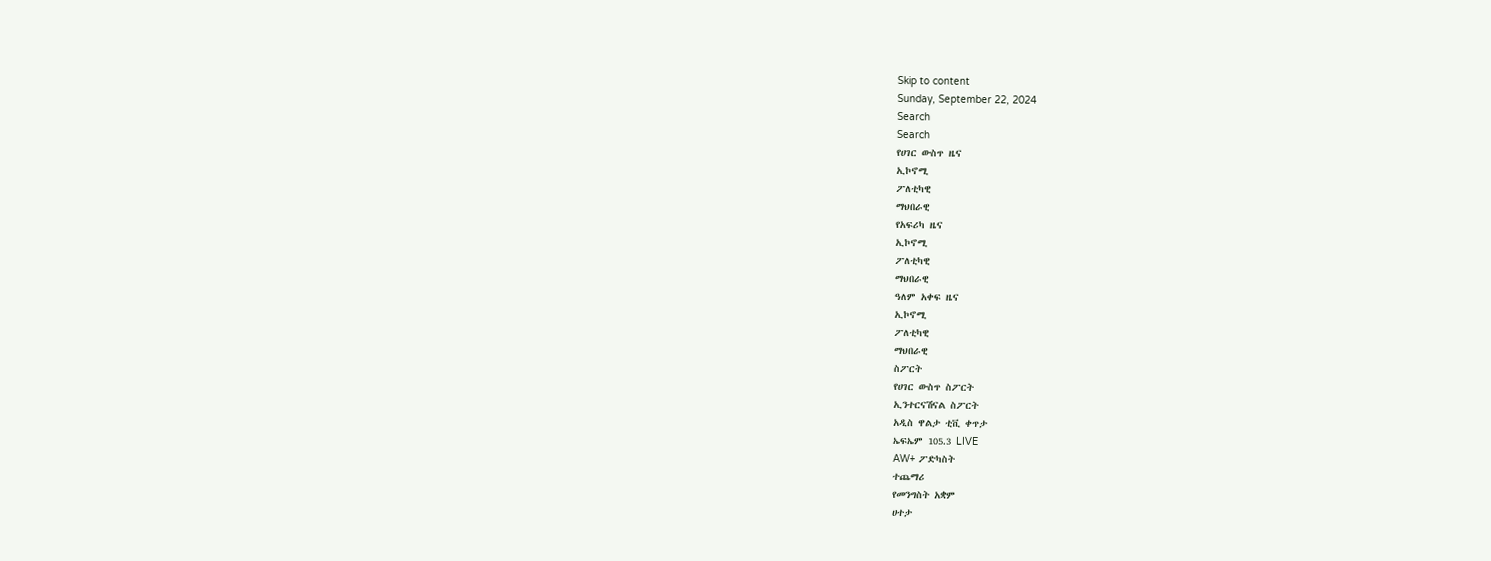Skip to content
Sunday, September 22, 2024
Search
Search
የሀገር ውስጥ ዜና
ኢኮኖሚ
ፖለቲካዊ
ማህበራዊ
የአፍሪካ ዜና
ኢኮኖሚ
ፖለቲካዊ
ማህበራዊ
ዓለም አቀፍ ዜና
ኢኮኖሚ
ፖለቲካዊ
ማህበራዊ
ስፖርት
የሀገር ውስጥ ስፖርት
ኢንተርናሽናል ስፖርት
አዲስ ዋልታ ቲቪ ቀጥታ
ኤፍኤም 105.3 LIVE
AW+ ፖድካስት
ተጨማሪ
የመንግስት አቋም
ሀተታ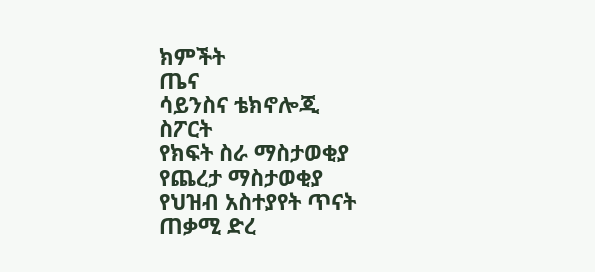ክምችት
ጤና
ሳይንስና ቴክኖሎጂ
ስፖርት
የክፍት ስራ ማስታወቂያ
የጨረታ ማስታወቂያ
የህዝብ አስተያየት ጥናት
ጠቃሚ ድረ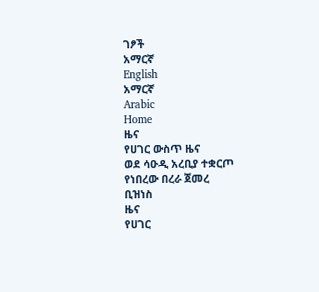ገፆች
አማርኛ
English
አማርኛ
Arabic
Home
ዜና
የሀገር ውስጥ ዜና
ወደ ሳዑዲ አረቢያ ተቋርጦ የነበረው በረራ ጀመረ
ቢዝነስ
ዜና
የሀገር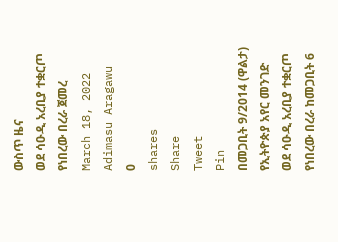ውስጥ ዜና
ወደ ሳዑዲ አረቢያ ተቋርጦ የነበረው በረራ ጀመረ
March 18, 2022
Adimasu Aragawu
0
shares
Share
Tweet
Pin
በመጋቢት 9/2014 (ዋልታ)
የኢትዮጵያ አየር መንገድ ወደ ሳዑዲ አረቢያ ተቋርጦ የነበረው በረራ ከመጋቢት 6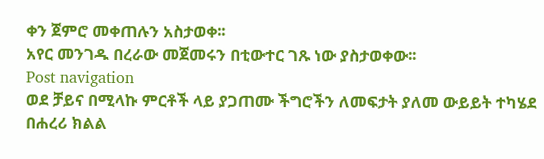ቀን ጀምሮ መቀጠሉን አስታወቀ፡፡
አየር መንገዱ በረራው መጀመሩን በቲውተር ገጹ ነው ያስታወቀው፡፡
Post navigation
ወደ ቻይና በሚላኩ ምርቶች ላይ ያጋጠሙ ችግሮችን ለመፍታት ያለመ ውይይት ተካሄደ
በሐረሪ ክልል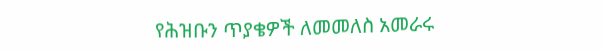የሕዝቡን ጥያቄዎች ለመመለስ አመራሩ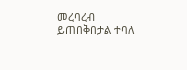መረባረብ ይጠበቅበታል ተባለ